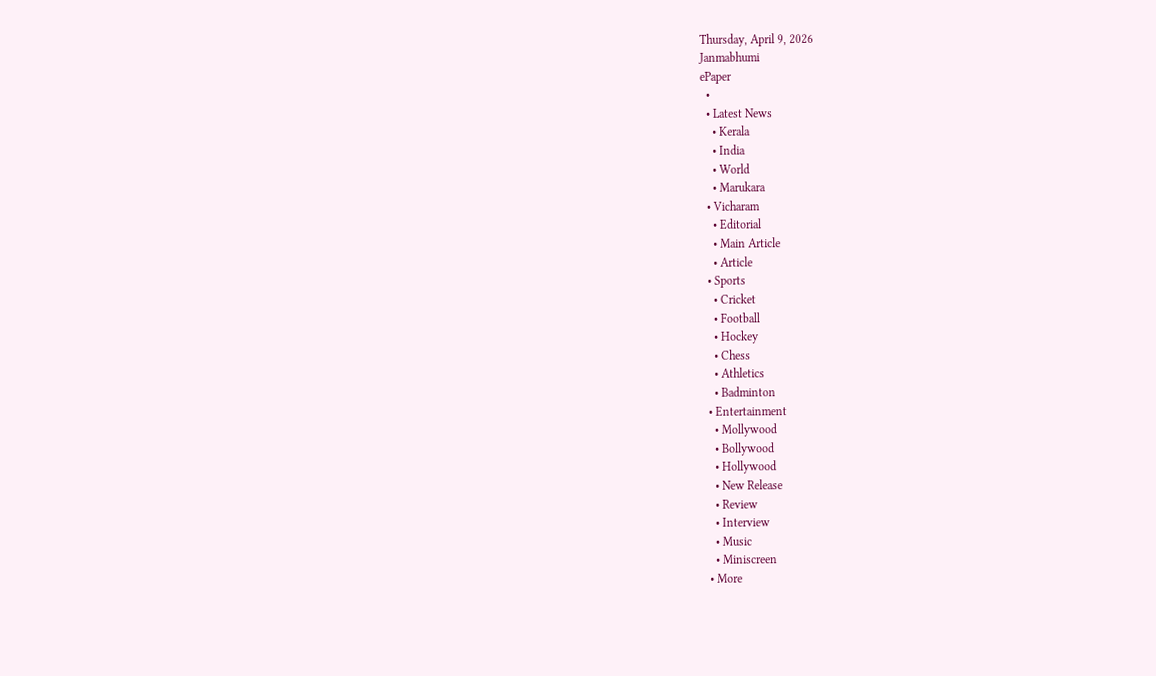Thursday, April 9, 2026
Janmabhumi
ePaper
  •
  • Latest News
    • Kerala
    • India
    • World
    • Marukara
  • Vicharam
    • Editorial
    • Main Article
    • Article
  • Sports
    • Cricket
    • Football
    • Hockey
    • Chess
    • Athletics
    • Badminton
  • Entertainment
    • Mollywood
    • Bollywood
    • Hollywood
    • New Release
    • Review
    • Interview
    • Music
    • Miniscreen
  • More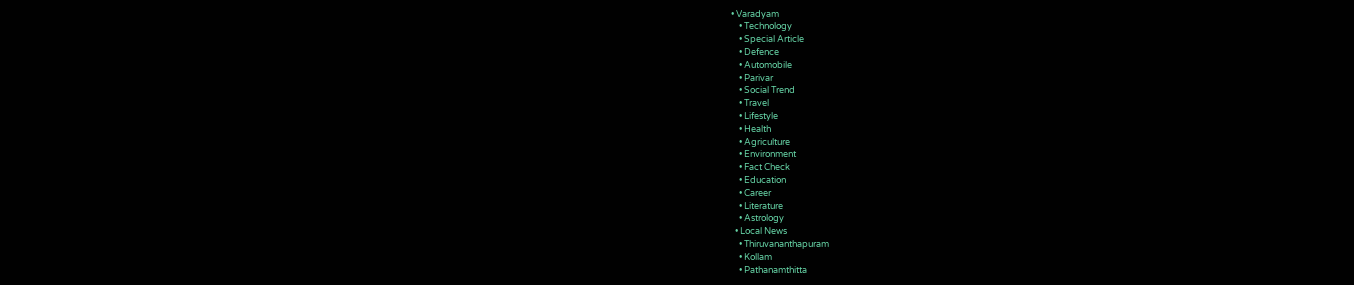• Varadyam
    • Technology
    • Special Article
    • Defence
    • Automobile
    • Parivar
    • Social Trend
    • Travel
    • Lifestyle
    • Health
    • Agriculture
    • Environment
    • Fact Check
    • Education
    • Career
    • Literature
    • Astrology
  • Local News
    • Thiruvananthapuram
    • Kollam
    • Pathanamthitta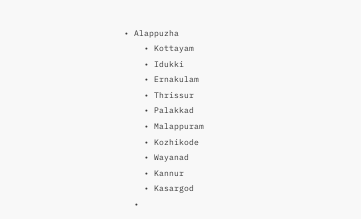• Alappuzha
    • Kottayam
    • Idukki
    • Ernakulam
    • Thrissur
    • Palakkad
    • Malappuram
    • Kozhikode
    • Wayanad
    • Kannur
    • Kasargod
  •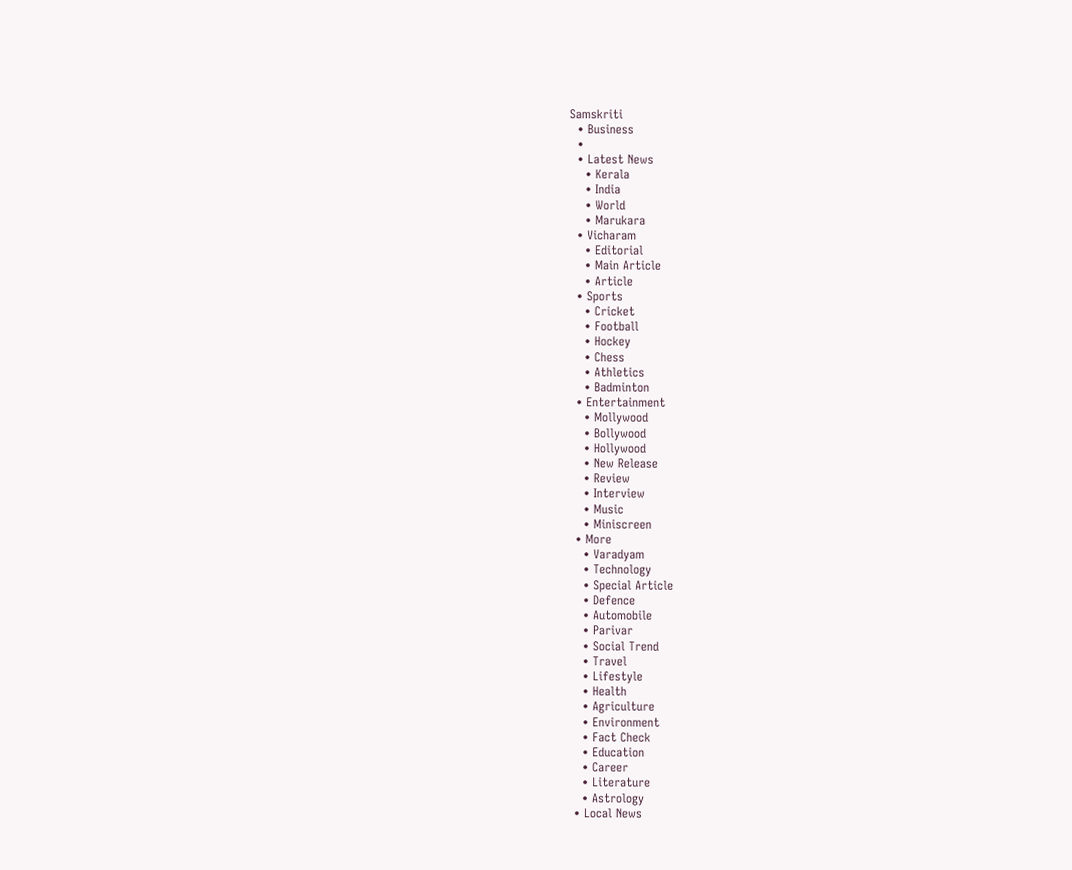Samskriti
  • Business
  •
  • Latest News
    • Kerala
    • India
    • World
    • Marukara
  • Vicharam
    • Editorial
    • Main Article
    • Article
  • Sports
    • Cricket
    • Football
    • Hockey
    • Chess
    • Athletics
    • Badminton
  • Entertainment
    • Mollywood
    • Bollywood
    • Hollywood
    • New Release
    • Review
    • Interview
    • Music
    • Miniscreen
  • More
    • Varadyam
    • Technology
    • Special Article
    • Defence
    • Automobile
    • Parivar
    • Social Trend
    • Travel
    • Lifestyle
    • Health
    • Agriculture
    • Environment
    • Fact Check
    • Education
    • Career
    • Literature
    • Astrology
  • Local News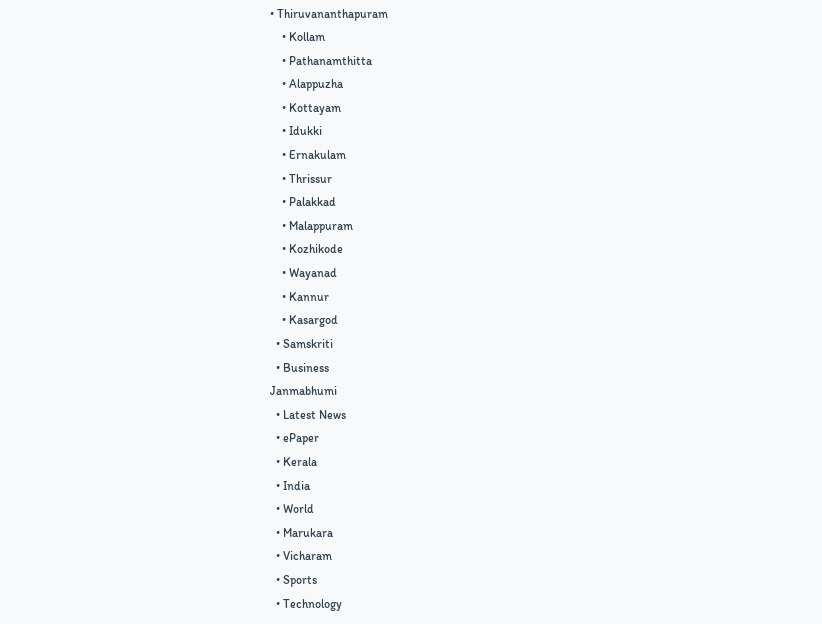• Thiruvananthapuram
    • Kollam
    • Pathanamthitta
    • Alappuzha
    • Kottayam
    • Idukki
    • Ernakulam
    • Thrissur
    • Palakkad
    • Malappuram
    • Kozhikode
    • Wayanad
    • Kannur
    • Kasargod
  • Samskriti
  • Business
Janmabhumi
  • Latest News
  • ePaper
  • Kerala
  • India
  • World
  • Marukara
  • Vicharam
  • Sports
  • Technology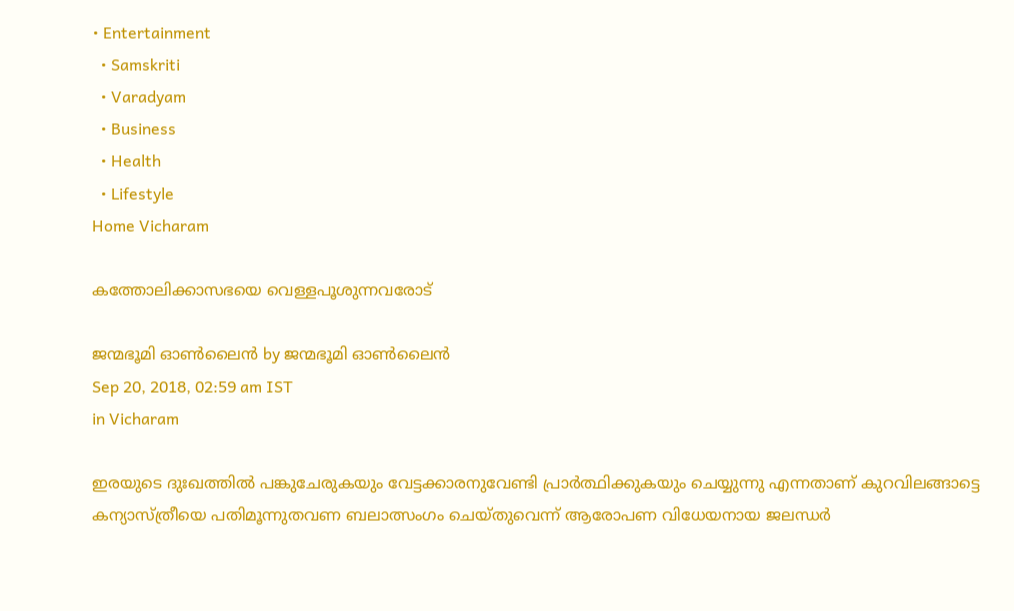• Entertainment
  • Samskriti
  • Varadyam
  • Business
  • Health
  • Lifestyle
Home Vicharam

കത്തോലിക്കാസഭയെ വെള്ളപൂശുന്നവരോട്

ജന്മഭൂമി ഓണ്‍ലൈന്‍ by ജന്മഭൂമി ഓണ്‍ലൈന്‍
Sep 20, 2018, 02:59 am IST
in Vicharam

ഇരയുടെ ദുഃഖത്തില്‍ പങ്കുചേരുകയും വേട്ടക്കാരനുവേണ്ടി പ്രാര്‍ത്ഥിക്കുകയും ചെയ്യുന്നു എന്നതാണ് കുറവിലങ്ങാട്ടെ കന്യാസ്ത്രീയെ പതിമൂന്നുതവണ ബലാത്സംഗം ചെയ്തുവെന്ന് ആരോപണ വിധേയനായ ജലന്ധര്‍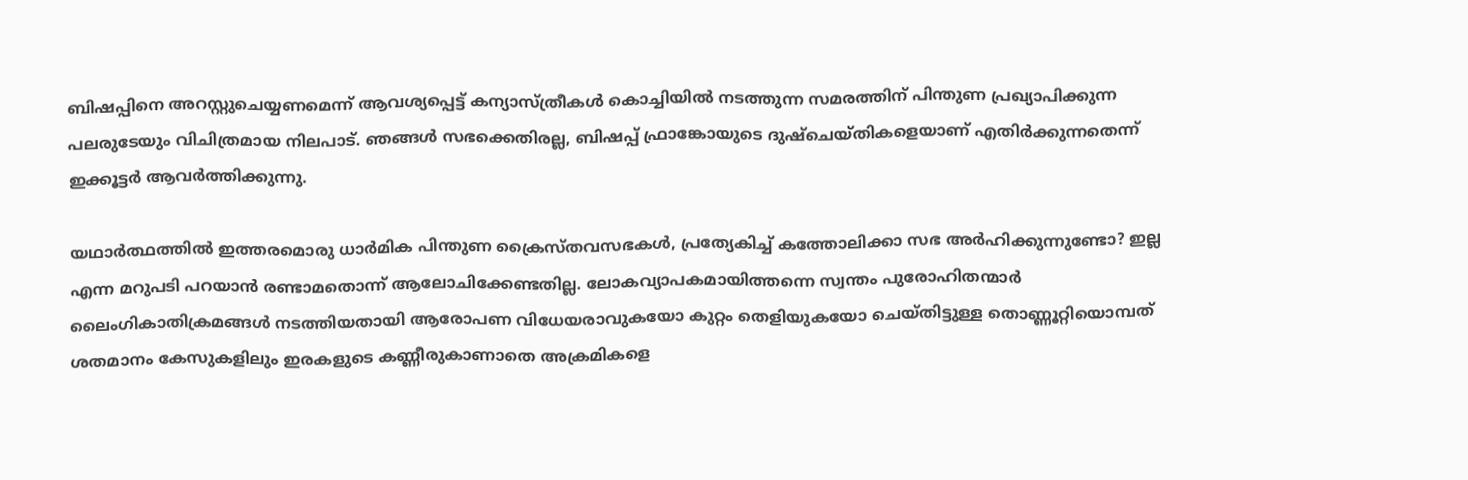ബിഷപ്പിനെ അറസ്റ്റുചെയ്യണമെന്ന് ആവശ്യപ്പെട്ട് കന്യാസ്ത്രീകള്‍ കൊച്ചിയില്‍ നടത്തുന്ന സമരത്തിന് പിന്തുണ പ്രഖ്യാപിക്കുന്ന പലരുടേയും വിചിത്രമായ നിലപാട്. ഞങ്ങള്‍ സഭക്കെതിരല്ല, ബിഷപ്പ് ഫ്രാങ്കോയുടെ ദുഷ്‌ചെയ്തികളെയാണ് എതിര്‍ക്കുന്നതെന്ന് ഇക്കൂട്ടര്‍ ആവര്‍ത്തിക്കുന്നു.

യഥാര്‍ത്ഥത്തില്‍ ഇത്തരമൊരു ധാര്‍മിക പിന്തുണ ക്രൈസ്തവസഭകള്‍, പ്രത്യേകിച്ച് കത്തോലിക്കാ സഭ അര്‍ഹിക്കുന്നുണ്ടോ? ഇല്ല എന്ന മറുപടി പറയാന്‍ രണ്ടാമതൊന്ന് ആലോചിക്കേണ്ടതില്ല. ലോകവ്യാപകമായിത്തന്നെ സ്വന്തം പുരോഹിതന്മാര്‍ ലൈംഗികാതിക്രമങ്ങള്‍ നടത്തിയതായി ആരോപണ വിധേയരാവുകയോ കുറ്റം തെളിയുകയോ ചെയ്തിട്ടുള്ള തൊണ്ണൂറ്റിയൊമ്പത് ശതമാനം കേസുകളിലും ഇരകളുടെ കണ്ണീരുകാണാതെ അക്രമികളെ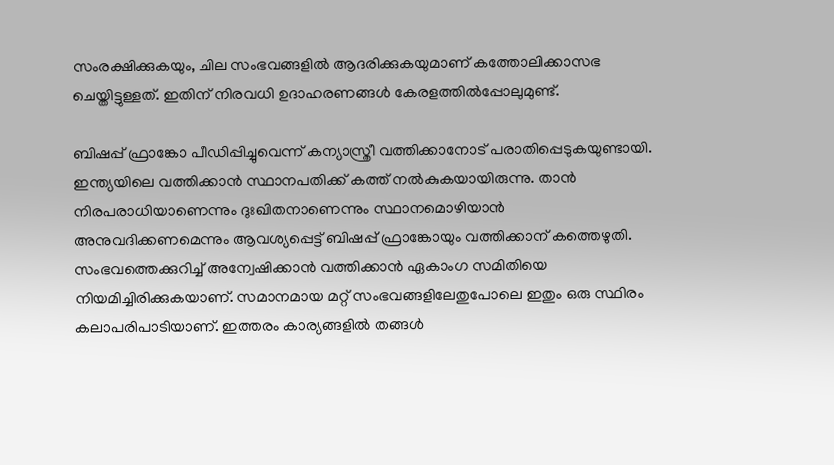സംരക്ഷിക്കുകയും, ചില സംഭവങ്ങളില്‍ ആദരിക്കുകയുമാണ് കത്തോലിക്കാസഭ ചെയ്തിട്ടുള്ളത്. ഇതിന് നിരവധി ഉദാഹരണങ്ങള്‍ കേരളത്തില്‍പ്പോലുമുണ്ട്.

ബിഷപ്പ് ഫ്രാങ്കോ പീഡിപ്പിച്ചുവെന്ന് കന്യാസ്ത്രീ വത്തിക്കാനോട് പരാതിപ്പെടുകയുണ്ടായി. ഇന്ത്യയിലെ വത്തിക്കാന്‍ സ്ഥാനപതിക്ക് കത്ത് നല്‍കുകയായിരുന്നു. താന്‍ നിരപരാധിയാണെന്നും ദുഃഖിതനാണെന്നും സ്ഥാനമൊഴിയാന്‍ അനുവദിക്കണമെന്നും ആവശ്യപ്പെട്ട് ബിഷപ്പ് ഫ്രാങ്കോയും വത്തിക്കാന് കത്തെഴുതി. സംഭവത്തെക്കുറിച്ച് അന്വേഷിക്കാന്‍ വത്തിക്കാന്‍ ഏകാംഗ സമിതിയെ നിയമിച്ചിരിക്കുകയാണ്. സമാനമായ മറ്റ് സംഭവങ്ങളിലേതുപോലെ ഇതും ഒരു സ്ഥിരം കലാപരിപാടിയാണ്. ഇത്തരം കാര്യങ്ങളില്‍ തങ്ങള്‍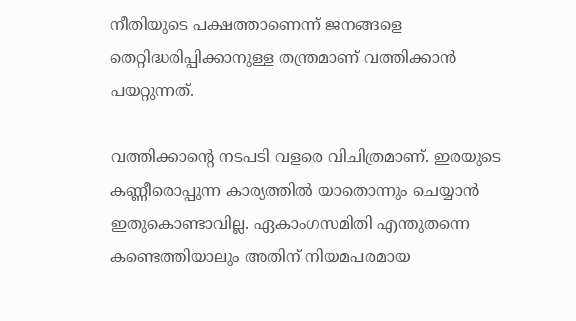നീതിയുടെ പക്ഷത്താണെന്ന് ജനങ്ങളെ തെറ്റിദ്ധരിപ്പിക്കാനുള്ള തന്ത്രമാണ് വത്തിക്കാന്‍ പയറ്റുന്നത്.

വത്തിക്കാന്റെ നടപടി വളരെ വിചിത്രമാണ്. ഇരയുടെ കണ്ണീരൊപ്പുന്ന കാര്യത്തില്‍ യാതൊന്നും ചെയ്യാന്‍ ഇതുകൊണ്ടാവില്ല. ഏകാംഗസമിതി എന്തുതന്നെ കണ്ടെത്തിയാലും അതിന് നിയമപരമായ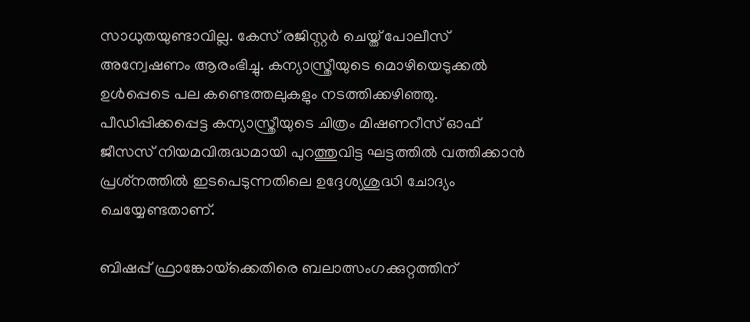സാധുതയുണ്ടാവില്ല. കേസ് രജിസ്റ്റര്‍ ചെയ്ത് പോലീസ് അന്വേഷണം ആരംഭിച്ചു. കന്യാസ്ത്രീയുടെ മൊഴിയെടുക്കല്‍ ഉള്‍പ്പെടെ പല കണ്ടെത്തലുകളും നടത്തിക്കഴിഞ്ഞു. പീഡിപ്പിക്കപ്പെട്ട കന്യാസ്ത്രീയുടെ ചിത്രം മിഷണറീസ് ഓഫ് ജീസസ് നിയമവിരുദ്ധമായി പുറത്തുവിട്ട ഘട്ടത്തില്‍ വത്തിക്കാന്‍ പ്രശ്‌നത്തില്‍ ഇടപെടുന്നതിലെ ഉദ്ദേശ്യശുദ്ധി ചോദ്യം ചെയ്യേണ്ടതാണ്.

ബിഷപ്പ് ഫ്രാങ്കോയ്‌ക്കെതിരെ ബലാത്സംഗക്കുറ്റത്തിന്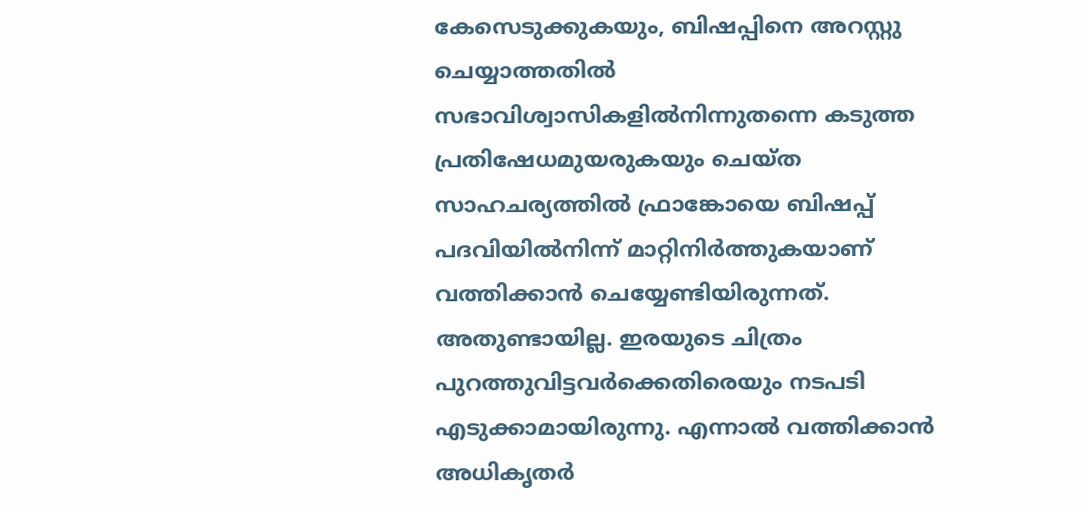കേസെടുക്കുകയും, ബിഷപ്പിനെ അറസ്റ്റു ചെയ്യാത്തതില്‍ സഭാവിശ്വാസികളില്‍നിന്നുതന്നെ കടുത്ത പ്രതിഷേധമുയരുകയും ചെയ്ത സാഹചര്യത്തില്‍ ഫ്രാങ്കോയെ ബിഷപ്പ് പദവിയില്‍നിന്ന് മാറ്റിനിര്‍ത്തുകയാണ് വത്തിക്കാന്‍ ചെയ്യേണ്ടിയിരുന്നത്. അതുണ്ടായില്ല. ഇരയുടെ ചിത്രം പുറത്തുവിട്ടവര്‍ക്കെതിരെയും നടപടി എടുക്കാമായിരുന്നു. എന്നാല്‍ വത്തിക്കാന്‍ അധികൃതര്‍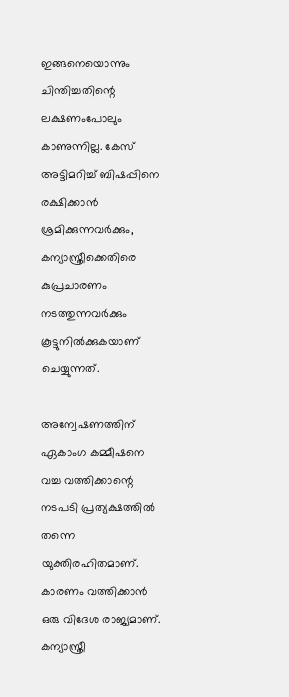ഇങ്ങനെയൊന്നും ചിന്തിച്ചതിന്റെ ലക്ഷണംപോലും കാണുന്നില്ല. കേസ് അട്ടിമറിച്ച് ബിഷപ്പിനെ രക്ഷിക്കാന്‍ ശ്രമിക്കുന്നവര്‍ക്കും, കന്യാസ്ത്രീക്കെതിരെ കുപ്രചാരണം നടത്തുന്നവര്‍ക്കും കൂട്ടുനില്‍ക്കുകയാണ് ചെയ്യുന്നത്.

അന്വേഷണത്തിന് ഏകാംഗ കമ്മീഷനെ വച്ച വത്തിക്കാന്റെ നടപടി പ്രത്യക്ഷത്തില്‍ തന്നെ യുക്തിരഹിതമാണ്. കാരണം വത്തിക്കാന്‍ ഒരു വിദേശ രാജ്യമാണ്. കന്യാസ്ത്രീ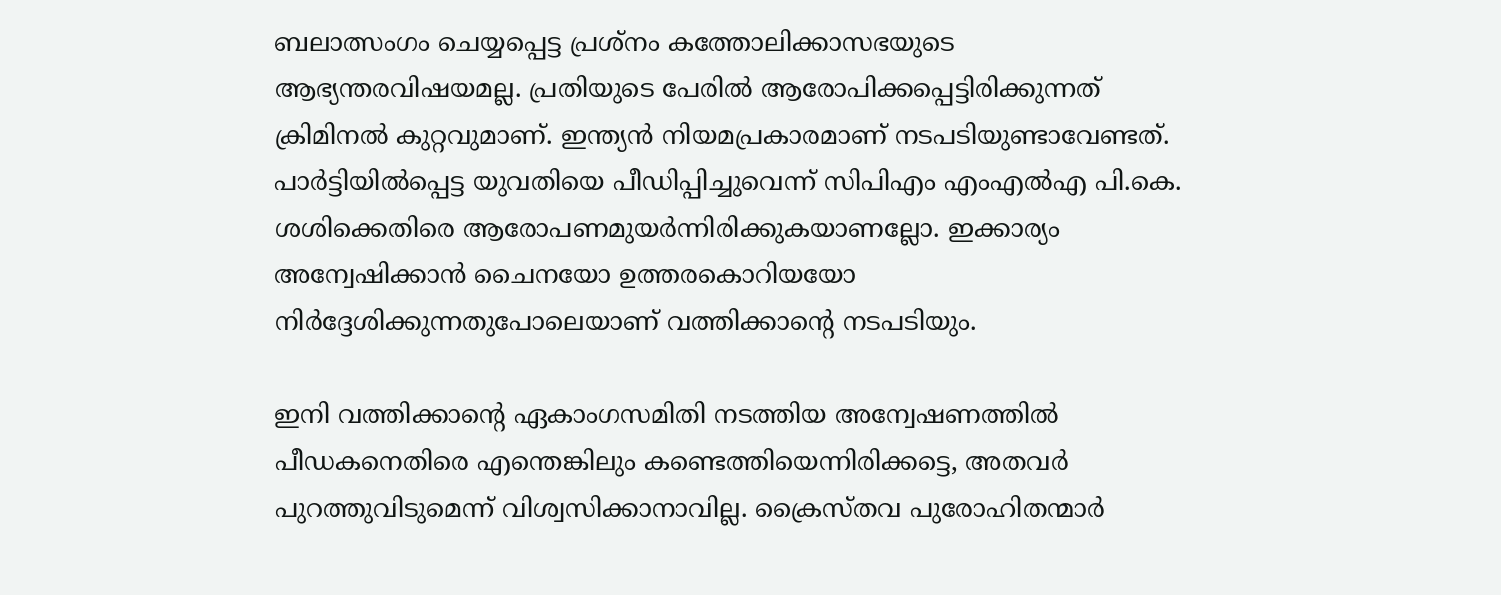ബലാത്സംഗം ചെയ്യപ്പെട്ട പ്രശ്‌നം കത്തോലിക്കാസഭയുടെ ആഭ്യന്തരവിഷയമല്ല. പ്രതിയുടെ പേരില്‍ ആരോപിക്കപ്പെട്ടിരിക്കുന്നത് ക്രിമിനല്‍ കുറ്റവുമാണ്. ഇന്ത്യന്‍ നിയമപ്രകാരമാണ് നടപടിയുണ്ടാവേണ്ടത്. പാര്‍ട്ടിയില്‍പ്പെട്ട യുവതിയെ പീഡിപ്പിച്ചുവെന്ന് സിപിഎം എംഎല്‍എ പി.കെ. ശശിക്കെതിരെ ആരോപണമുയര്‍ന്നിരിക്കുകയാണല്ലോ. ഇക്കാര്യം അന്വേഷിക്കാന്‍ ചൈനയോ ഉത്തരകൊറിയയോ നിര്‍ദ്ദേശിക്കുന്നതുപോലെയാണ് വത്തിക്കാന്റെ നടപടിയും.

ഇനി വത്തിക്കാന്റെ ഏകാംഗസമിതി നടത്തിയ അന്വേഷണത്തില്‍ പീഡകനെതിരെ എന്തെങ്കിലും കണ്ടെത്തിയെന്നിരിക്കട്ടെ, അതവര്‍ പുറത്തുവിടുമെന്ന് വിശ്വസിക്കാനാവില്ല. ക്രൈസ്തവ പുരോഹിതന്മാര്‍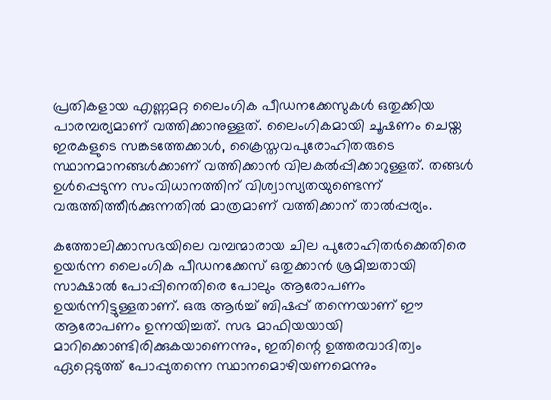പ്രതികളായ എണ്ണമറ്റ ലൈംഗിക പീഡനക്കേസുകള്‍ ഒതുക്കിയ പാരമ്പര്യമാണ് വത്തിക്കാനുള്ളത്. ലൈംഗികമായി ചൂഷണം ചെയ്ത ഇരകളുടെ സങ്കടത്തേക്കാള്‍, ക്രൈസ്തവപുരോഹിതരുടെ സ്ഥാനമാനങ്ങള്‍ക്കാണ് വത്തിക്കാന്‍ വിലകല്‍പ്പിക്കാറുള്ളത്. തങ്ങള്‍ ഉള്‍പ്പെടുന്ന സംവിധാനത്തിന് വിശ്വാസ്യതയുണ്ടെന്ന് വരുത്തിത്തീര്‍ക്കുന്നതില്‍ മാത്രമാണ് വത്തിക്കാന് താല്‍പ്പര്യം.

കത്തോലിക്കാസഭയിലെ വമ്പന്മാരായ ചില പുരോഹിതര്‍ക്കെതിരെ ഉയര്‍ന്ന ലൈംഗിക പീഡനക്കേസ് ഒതുക്കാന്‍ ശ്രമിച്ചതായി സാക്ഷാല്‍ പോപ്പിനെതിരെ പോലും ആരോപണം ഉയര്‍ന്നിട്ടുള്ളതാണ്. ഒരു ആര്‍ച്ച് ബിഷപ്പ് തന്നെയാണ് ഈ ആരോപണം ഉന്നയിച്ചത്. സഭ മാഫിയയായി മാറിക്കൊണ്ടിരിക്കുകയാണെന്നും, ഇതിന്റെ ഉത്തരവാദിത്വം ഏറ്റെടുത്ത് പോപ്പുതന്നെ സ്ഥാനമൊഴിയണമെന്നും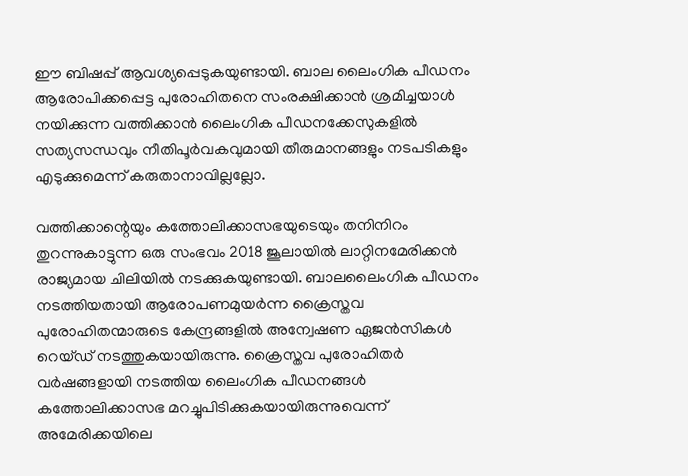ഈ ബിഷപ്പ് ആവശ്യപ്പെടുകയുണ്ടായി. ബാല ലൈംഗിക പീഡനം ആരോപിക്കപ്പെട്ട പുരോഹിതനെ സംരക്ഷിക്കാന്‍ ശ്രമിച്ചയാള്‍ നയിക്കുന്ന വത്തിക്കാന്‍ ലൈംഗിക പീഡനക്കേസുകളില്‍ സത്യസന്ധവും നീതിപൂര്‍വകവുമായി തീരുമാനങ്ങളും നടപടികളും എടുക്കുമെന്ന് കരുതാനാവില്ലല്ലോ.

വത്തിക്കാന്റെയും കത്തോലിക്കാസഭയുടെയും തനിനിറം തുറന്നുകാട്ടുന്ന ഒരു സംഭവം 2018 ജൂലായില്‍ ലാറ്റിനമേരിക്കന്‍ രാജ്യമായ ചിലിയില്‍ നടക്കുകയുണ്ടായി. ബാലലൈംഗിക പീഡനം നടത്തിയതായി ആരോപണമുയര്‍ന്ന ക്രൈസ്തവ പുരോഹിതന്മാരുടെ കേന്ദ്രങ്ങളില്‍ അന്വേഷണ ഏജന്‍സികള്‍ റെയ്ഡ് നടത്തുകയായിരുന്നു. ക്രൈസ്തവ പുരോഹിതര്‍ വര്‍ഷങ്ങളായി നടത്തിയ ലൈംഗിക പീഡനങ്ങള്‍ കത്തോലിക്കാസഭ മറച്ചുപിടിക്കുകയായിരുന്നുവെന്ന് അമേരിക്കയിലെ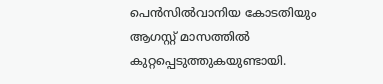പെന്‍സില്‍വാനിയ കോടതിയും ആഗസ്റ്റ് മാസത്തില്‍ കുറ്റപ്പെടുത്തുകയുണ്ടായി.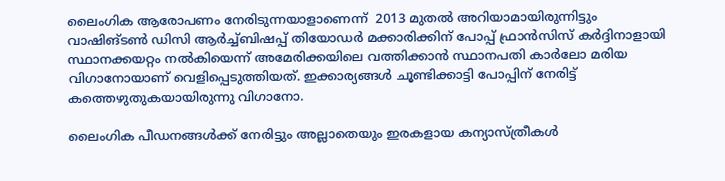ലൈംഗിക ആരോപണം നേരിടുന്നയാളാണെന്ന്  2013 മുതല്‍ അറിയാമായിരുന്നിട്ടും വാഷിങ്ടണ്‍ ഡിസി ആര്‍ച്ച്ബിഷപ്പ് തിയോഡര്‍ മക്കാരിക്കിന് പോപ്പ് ഫ്രാന്‍സിസ് കര്‍ദ്ദിനാളായി സ്ഥാനക്കയറ്റം നല്‍കിയെന്ന് അമേരിക്കയിലെ വത്തിക്കാന്‍ സ്ഥാനപതി കാര്‍ലോ മരിയ വിഗാനോയാണ് വെളിപ്പെടുത്തിയത്. ഇക്കാര്യങ്ങള്‍ ചൂണ്ടിക്കാട്ടി പോപ്പിന് നേരിട്ട് കത്തെഴുതുകയായിരുന്നു വിഗാനോ.

ലൈംഗിക പീഡനങ്ങള്‍ക്ക് നേരിട്ടും അല്ലാതെയും ഇരകളായ കന്യാസ്ത്രീകള്‍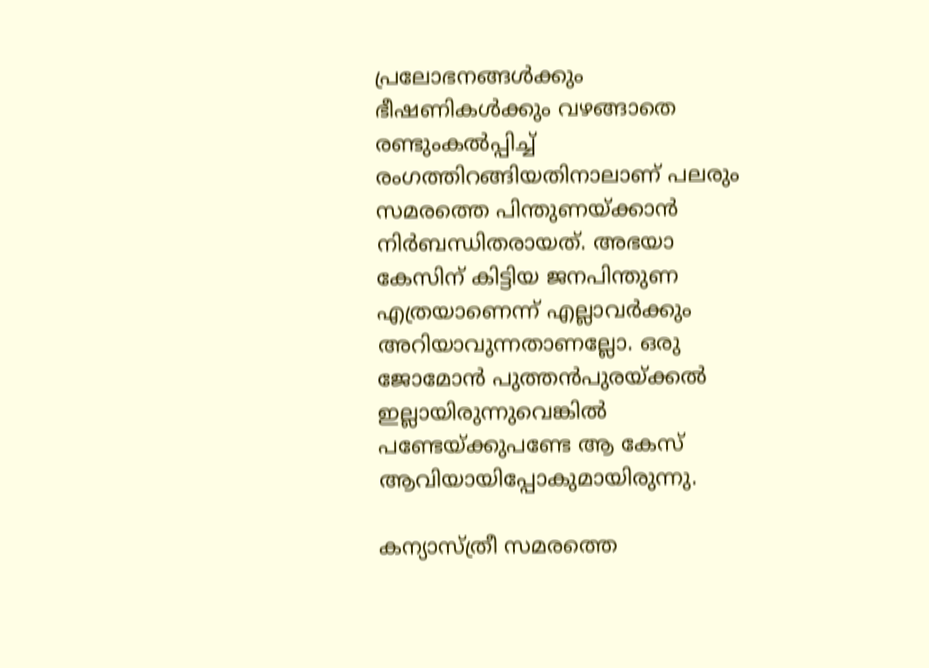പ്രലോഭനങ്ങള്‍ക്കും ഭീഷണികള്‍ക്കും വഴങ്ങാതെ രണ്ടുംകല്‍പ്പിച്ച് രംഗത്തിറങ്ങിയതിനാലാണ് പലരും സമരത്തെ പിന്തുണയ്‌ക്കാന്‍ നിര്‍ബന്ധിതരായത്. അഭയാ കേസിന് കിട്ടിയ ജനപിന്തുണ എത്രയാണെന്ന് എല്ലാവര്‍ക്കും അറിയാവുന്നതാണല്ലോ. ഒരു ജോമോന്‍ പുത്തന്‍പുരയ്‌ക്കല്‍ ഇല്ലായിരുന്നുവെങ്കില്‍ പണ്ടേയ്‌ക്കുപണ്ടേ ആ കേസ് ആവിയായിപ്പോകുമായിരുന്നു.

കന്യാസ്ത്രീ സമരത്തെ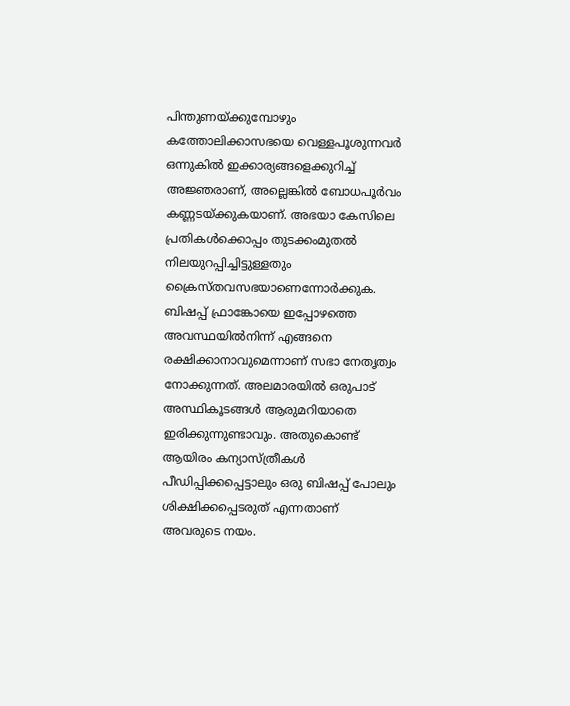പിന്തുണയ്‌ക്കുമ്പോഴും കത്തോലിക്കാസഭയെ വെള്ളപൂശുന്നവര്‍ ഒന്നുകില്‍ ഇക്കാര്യങ്ങളെക്കുറിച്ച് അജ്ഞരാണ്, അല്ലെങ്കില്‍ ബോധപൂര്‍വം കണ്ണടയ്‌ക്കുകയാണ്. അഭയാ കേസിലെ പ്രതികള്‍ക്കൊപ്പം തുടക്കംമുതല്‍ നിലയുറപ്പിച്ചിട്ടുള്ളതും ക്രൈസ്തവസഭയാണെന്നോര്‍ക്കുക. ബിഷപ്പ് ഫ്രാങ്കോയെ ഇപ്പോഴത്തെ അവസ്ഥയില്‍നിന്ന് എങ്ങനെ രക്ഷിക്കാനാവുമെന്നാണ് സഭാ നേതൃത്വം നോക്കുന്നത്. അലമാരയില്‍ ഒരുപാട് അസ്ഥികൂടങ്ങള്‍ ആരുമറിയാതെ ഇരിക്കുന്നുണ്ടാവും. അതുകൊണ്ട് ആയിരം കന്യാസ്ത്രീകള്‍ പീഡിപ്പിക്കപ്പെട്ടാലും ഒരു ബിഷപ്പ് പോലും ശിക്ഷിക്കപ്പെടരുത് എന്നതാണ് അവരുടെ നയം.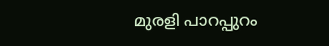മുരളി പാറപ്പുറം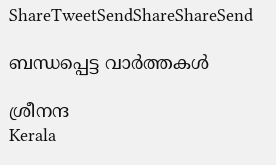ShareTweetSendShareShareSend

ബന്ധപ്പെട്ട വാര്‍ത്തകള്‍

ശ്രീനന്ദ
Kerala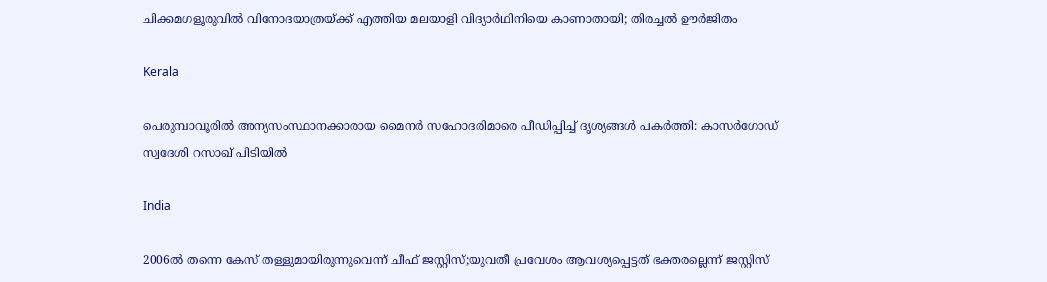ചിക്കമഗളൂരുവില്‍ വിനോദയാത്രയ്‌ക്ക് എത്തിയ മലയാളി വിദ്യാർഥിനിയെ കാണാതായി; തിരച്ചല്‍ ഊര്‍ജിതം

Kerala

പെരുമ്പാവൂരിൽ അന്യസംസ്ഥാനക്കാരായ മൈനർ സഹോദരിമാരെ പീഡിപ്പിച്ച് ദൃശ്യങ്ങൾ പകർത്തി: കാസർഗോഡ് സ്വദേശി റസാഖ് പിടിയിൽ

India

2006ല്‍ തന്നെ കേസ് തള്ളുമായിരുന്നുവെന്ന് ചീഫ് ജസ്റ്റിസ്;യുവതീ പ്രവേശം ആവശ്യപ്പെട്ടത് ഭക്തരല്ലെന്ന് ജസ്റ്റിസ്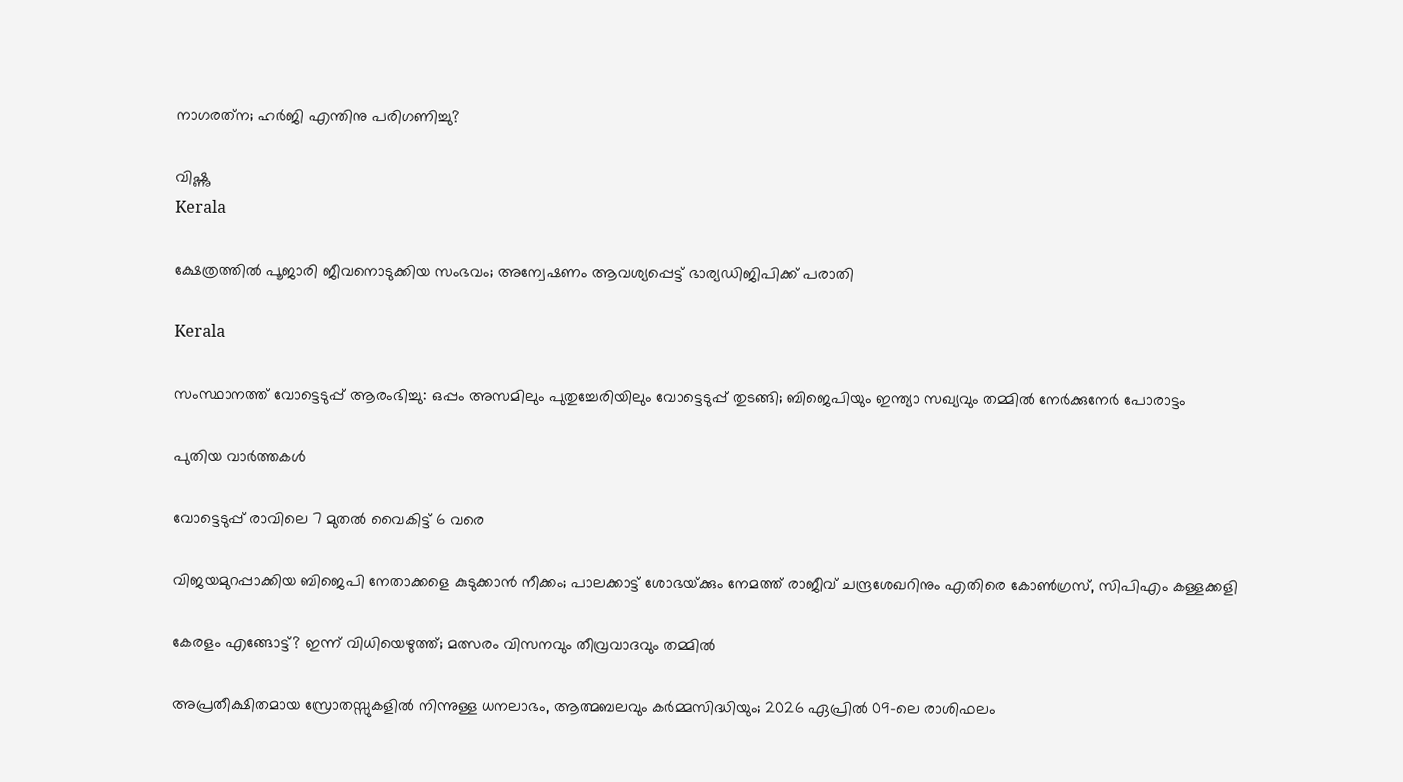നാഗരത്‌ന; ഹര്‍ജി എന്തിനു പരിഗണിച്ചു?

വിഷ്ണു
Kerala

ക്ഷേത്രത്തില്‍ പൂജാരി ജീവനൊടുക്കിയ സംഭവം; അന്വേഷണം ആവശ്യപ്പെട്ട് ഭാര്യഡിജിപിക്ക് പരാതി

Kerala

സംസ്ഥാനത്ത് വോട്ടെടുപ്പ് ആരംഭിച്ചു: ഒപ്പം അസമിലും പുതുച്ചേരിയിലും വോട്ടെടുപ്പ് തുടങ്ങി; ബിജെപിയും ഇന്ത്യാ സഖ്യവും തമ്മിൽ നേർക്കുനേർ പോരാട്ടം

പുതിയ വാര്‍ത്തകള്‍

വോട്ടെടുപ്പ് രാവിലെ 7 മുതല്‍ വൈകിട്ട് 6 വരെ

വിജയമുറപ്പാക്കിയ ബിജെപി നേതാക്കളെ കുടുക്കാന്‍ നീക്കം; പാലക്കാട്ട് ശോഭയ്‌ക്കും നേമത്ത് രാജീവ് ചന്ദ്രശേഖറിനും എതിരെ കോണ്‍ഗ്രസ്, സിപിഎം കള്ളക്കളി

കേരളം എങ്ങോട്ട്? ഇന്ന് വിധിയെഴുത്ത്; മത്സരം വിസനവും തീവ്രവാദവും തമ്മില്‍

അപ്രതീക്ഷിതമായ സ്രോതസ്സുകളിൽ നിന്നുള്ള ധനലാഭം, ആത്മബലവും കർമ്മസിദ്ധിയും; 2026 ഏപ്രിൽ 09-ലെ രാശിഫലം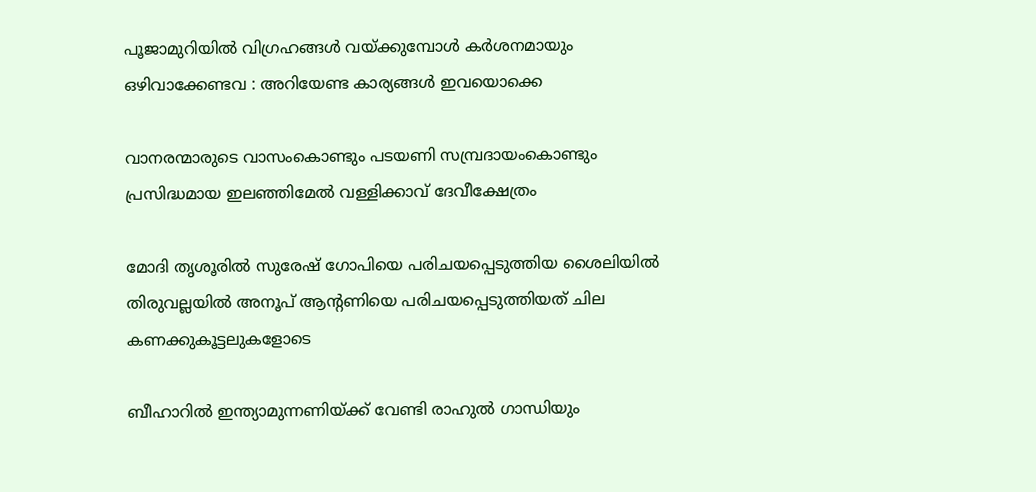പൂജാമുറിയില്‍ വിഗ്രഹങ്ങള്‍ വയ്‌ക്കുമ്പോള്‍ കർശനമായും ഒഴിവാക്കേണ്ടവ : അറിയേണ്ട കാര്യങ്ങള്‍ ഇവയൊക്കെ

വാനരന്മാരുടെ വാസംകൊണ്ടും പടയണി സമ്പ്രദായംകൊണ്ടും പ്രസിദ്ധമായ ഇലഞ്ഞിമേൽ വള്ളിക്കാവ് ദേവീക്ഷേത്രം

മോദി തൃശൂരില്‍ സുരേഷ് ഗോപിയെ പരിചയപ്പെടുത്തിയ ശൈലിയില്‍ തിരുവല്ലയില്‍ അനൂപ് ആന്‍റണിയെ പരിചയപ്പെടുത്തിയത് ചില കണക്കുകൂട്ടലുകളോടെ

ബീഹാറില്‍ ഇന്ത്യാമുന്നണിയ്ക്ക് വേണ്ടി രാഹുല്‍ ഗാന്ധിയും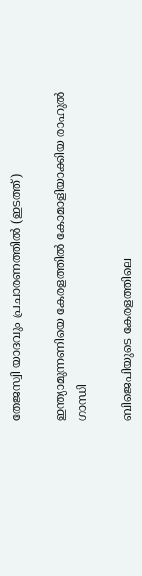തേജസ്വി യാദവും പ്രചാരണത്തില്‍ (ഇടത്ത്)

ഇന്ത്യാമുന്നണിയെ കേരളത്തില്‍ കോമാളിയാക്കിയ രാഹുല്‍ ഗാന്ധി

ബിജെപിയുടെ കേരളത്തിലെ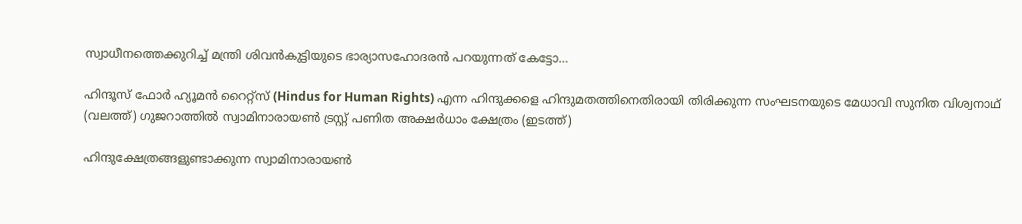സ്വാധീനത്തെക്കുറിച്ച് മന്ത്രി ശിവന്‍കുട്ടിയുടെ ഭാര്യാസഹോദരന്‍ പറയുന്നത് കേട്ടോ…

ഹിന്ദൂസ് ഫോര്‍ ഹ്യൂമന്‍ റൈറ്റ്സ് (Hindus for Human Rights) എന്ന ഹിന്ദുക്കളെ ഹിന്ദുമതത്തിനെതിരായി തിരിക്കുന്ന സംഘടനയുടെ മേധാവി സുനിത വിശ്വനാഥ് (വലത്ത്) ഗുജറാത്തില്‍ സ്വാമിനാരായണ്‍ ട്രസ്റ്റ് പണിത അക്ഷര്‍ധാം ക്ഷേത്രം (ഇടത്ത്)

ഹിന്ദുക്ഷേത്രങ്ങളുണ്ടാക്കുന്ന സ്വാമിനാരായണ്‍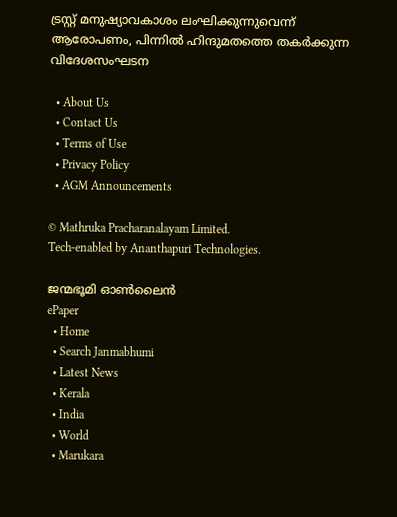ട്രസ്റ്റ് മനുഷ്യാവകാശം ലംഘിക്കുന്നുവെന്ന് ആരോപണം, പിന്നില്‍ ഹിന്ദുമതത്തെ തകര്‍ക്കുന്ന വിദേശസംഘടന

  • About Us
  • Contact Us
  • Terms of Use
  • Privacy Policy
  • AGM Announcements

© Mathruka Pracharanalayam Limited.
Tech-enabled by Ananthapuri Technologies.

ജന്മഭൂമി ഓണ്‍ലൈന്‍
ePaper
  • Home
  • Search Janmabhumi
  • Latest News
  • Kerala
  • India
  • World
  • Marukara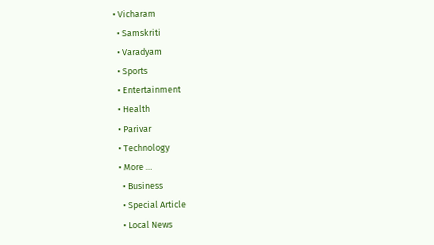• Vicharam
  • Samskriti
  • Varadyam
  • Sports
  • Entertainment
  • Health
  • Parivar
  • Technology
  • More …
    • Business
    • Special Article
    • Local News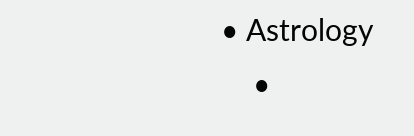• Astrology
    •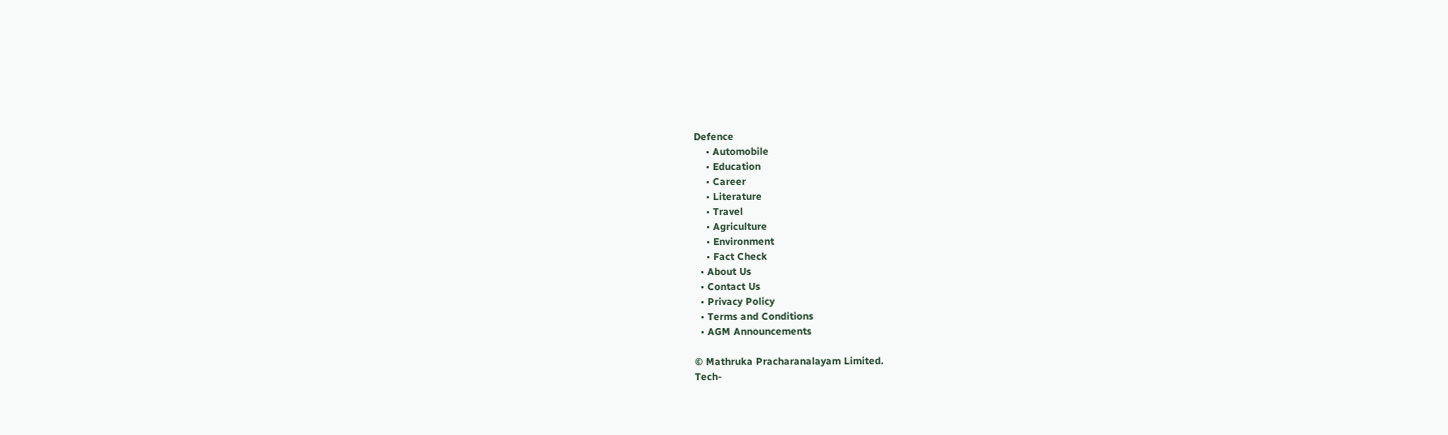Defence
    • Automobile
    • Education
    • Career
    • Literature
    • Travel
    • Agriculture
    • Environment
    • Fact Check
  • About Us
  • Contact Us
  • Privacy Policy
  • Terms and Conditions
  • AGM Announcements

© Mathruka Pracharanalayam Limited.
Tech-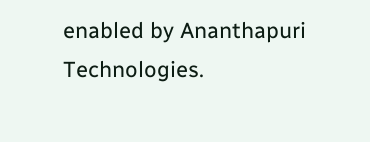enabled by Ananthapuri Technologies.